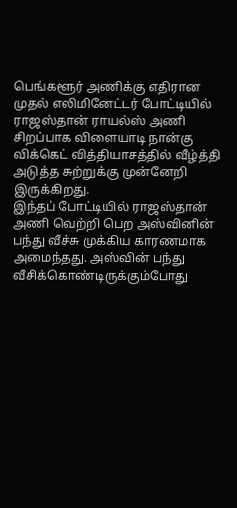பெங்களூர் அணிக்கு எதிரான முதல் எலிமினேட்டர் போட்டியில் ராஜஸ்தான் ராயல்ஸ் அணி சிறப்பாக விளையாடி நான்கு விக்கெட் வித்தியாசத்தில் வீழ்த்தி அடுத்த சுற்றுக்கு முன்னேறி இருக்கிறது.
இந்தப் போட்டியில் ராஜஸ்தான் அணி வெற்றி பெற அஸ்வினின் பந்து வீச்சு முக்கிய காரணமாக அமைந்தது. அஸ்வின் பந்து வீசிக்கொண்டிருக்கும்போது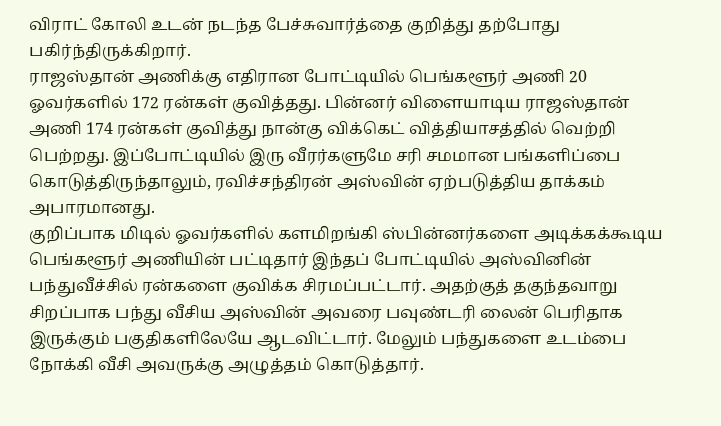விராட் கோலி உடன் நடந்த பேச்சுவார்த்தை குறித்து தற்போது பகிர்ந்திருக்கிறார்.
ராஜஸ்தான் அணிக்கு எதிரான போட்டியில் பெங்களூர் அணி 20 ஓவர்களில் 172 ரன்கள் குவித்தது. பின்னர் விளையாடிய ராஜஸ்தான் அணி 174 ரன்கள் குவித்து நான்கு விக்கெட் வித்தியாசத்தில் வெற்றி பெற்றது. இப்போட்டியில் இரு வீரர்களுமே சரி சமமான பங்களிப்பை கொடுத்திருந்தாலும், ரவிச்சந்திரன் அஸ்வின் ஏற்படுத்திய தாக்கம் அபாரமானது.
குறிப்பாக மிடில் ஓவர்களில் களமிறங்கி ஸ்பின்னர்களை அடிக்கக்கூடிய பெங்களூர் அணியின் பட்டிதார் இந்தப் போட்டியில் அஸ்வினின் பந்துவீச்சில் ரன்களை குவிக்க சிரமப்பட்டார். அதற்குத் தகுந்தவாறு சிறப்பாக பந்து வீசிய அஸ்வின் அவரை பவுண்டரி லைன் பெரிதாக இருக்கும் பகுதிகளிலேயே ஆடவிட்டார். மேலும் பந்துகளை உடம்பை நோக்கி வீசி அவருக்கு அழுத்தம் கொடுத்தார்.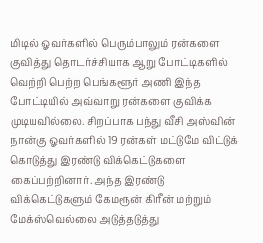மிடில் ஓவர்களில் பெரும்பாலும் ரன்களை குவித்து தொடர்ச்சியாக ஆறு போட்டிகளில் வெற்றி பெற்ற பெங்களூர் அணி இந்த போட்டியில் அவ்வாறு ரன்களை குவிக்க முடியவில்லை. சிறப்பாக பந்து வீசி அஸ்வின் நான்கு ஓவர்களில் 19 ரன்கள் மட்டுமே விட்டுக் கொடுத்து இரண்டு விக்கெட்டுகளை கைப்பற்றினார். அந்த இரண்டு விக்கெட்டுகளும் கேமரூன் கிரீன் மற்றும் மேக்ஸ்வெல்லை அடுத்தடுத்து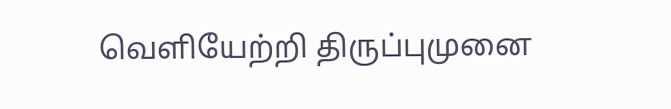வெளியேற்றி திருப்புமுனை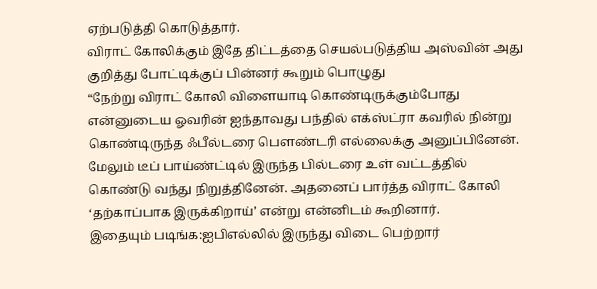ஏற்படுத்தி கொடுத்தார்.
விராட் கோலிக்கும் இதே திட்டத்தை செயல்படுத்திய அஸ்வின் அது குறித்து போட்டிக்குப் பின்னர் கூறும் பொழுது
“நேற்று விராட் கோலி விளையாடி கொண்டிருக்கும்போது என்னுடைய ஓவரின் ஐந்தாவது பந்தில் எக்ஸ்ட்ரா கவரில் நின்று கொண்டிருந்த ஃபீல்டரை பௌண்டரி எல்லைக்கு அனுப்பினேன். மேலும் டீப் பாய்ண்ட்டில் இருந்த பில்டரை உள் வட்டத்தில் கொண்டு வந்து நிறுத்தினேன். அதனைப் பார்த்த விராட் கோலி ‘தற்காப்பாக இருக்கிறாய்’ என்று என்னிடம் கூறினார்.
இதையும் படிங்க:ஐபிஎல்லில் இருந்து விடை பெற்றார்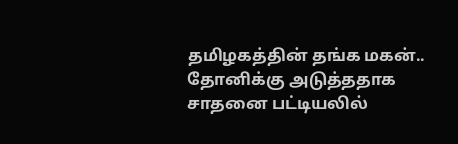தமிழகத்தின் தங்க மகன்.. தோனிக்கு அடுத்ததாக சாதனை பட்டியலில்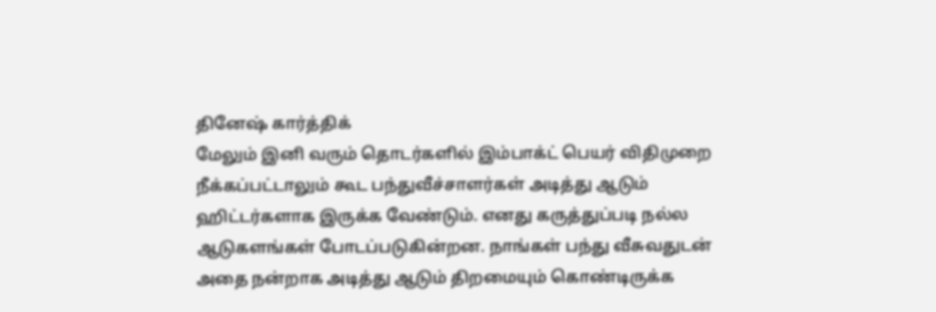தினேஷ் கார்த்திக்
மேலும் இனி வரும் தொடர்களில் இம்பாக்ட் பெயர் விதிமுறை நீக்கப்பட்டாலும் கூட பந்துவீச்சாளர்கள் அடித்து ஆடும் ஹிட்டர்களாக இருக்க வேண்டும். எனது கருத்துப்படி நல்ல ஆடுகளங்கள் போடப்படுகின்றன. நாங்கள் பந்து வீசுவதுடன் அதை நன்றாக அடித்து ஆடும் திறமையும் கொண்டிருக்க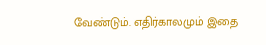வேண்டும். எதிர்காலமும் இதை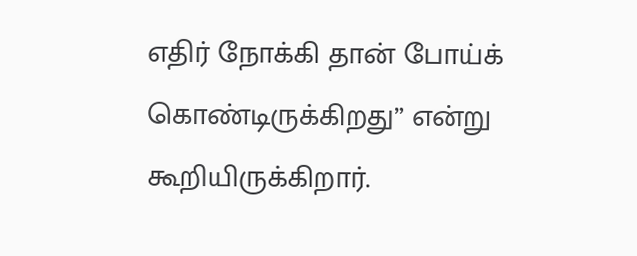எதிர் நோக்கி தான் போய்க் கொண்டிருக்கிறது” என்று கூறியிருக்கிறார்.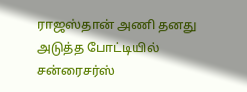ராஜஸ்தான் அணி தனது அடுத்த போட்டியில் சன்ரைசர்ஸ்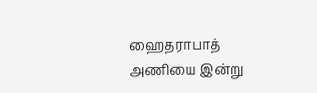ஹைதராபாத் அணியை இன்று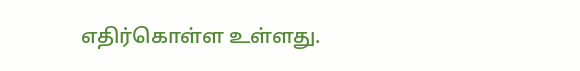எதிர்கொள்ள உள்ளது.